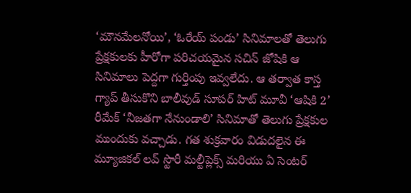‘మౌనమేలనోయి’, ‘ఓరేయ్ పండు’ సినిమాలతో తెలుగు ప్రేక్షకులకు హీరోగా పరిచయమైన సచిన్ జోషికి ఆ సినిమాలు పెద్దగా గుర్తింపు ఇవ్వలేదు. ఆ తర్వాత కాస్త గ్యాప్ తీసుకొని బాలీవుడ్ సూపర్ హిట్ మూవీ ‘ఆషికి 2’ రీమేక్ ‘నీజతగా నేనుండాలి’ సినిమాతో తెలుగు ప్రేక్షకుల ముందుకు వచ్చాడు. గత శుక్రవారం విడుదలైన ఈ మ్యూజికల్ లవ్ స్టొరీ మల్టీప్లెక్స్ మరియు ఏ సెంటర్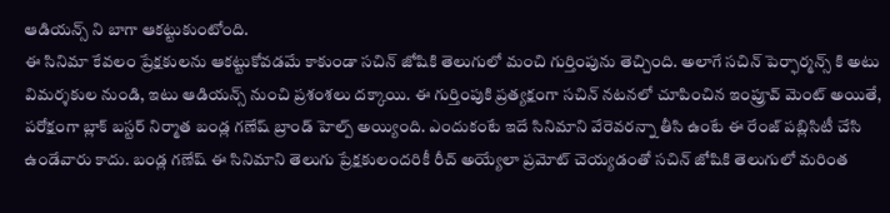ఆడియన్స్ ని బాగా ఆకట్టుకుంటోంది.
ఈ సినిమా కేవలం ప్రేక్షకులను ఆకట్టుకోవడమే కాకుండా సచిన్ జోషికి తెలుగులో మంచి గుర్తింపును తెచ్చింది. అలాగే సచిన్ పెర్ఫార్మన్స్ కి అటు విమర్శకుల నుండి, ఇటు ఆడియన్స్ నుంచి ప్రశంశలు దక్కాయి. ఈ గుర్తింపుకి ప్రత్యక్షంగా సచిన్ నటనలో చూపించిన ఇంప్రూవ్ మెంట్ అయితే, పరోక్షంగా బ్లాక్ బస్టర్ నిర్మాత బండ్ల గణేష్ బ్రాండ్ హెల్ప్ అయ్యింది. ఎందుకంటే ఇదే సినిమాని వేరెవరన్నా తీసి ఉంటే ఈ రేంజ్ పబ్లిసిటీ చేసి ఉండేవారు కాదు. బండ్ల గణేష్ ఈ సినిమాని తెలుగు ప్రేక్షకులందరికీ రీచ్ అయ్యేలా ప్రమోట్ చెయ్యడంతో సచిన్ జోషికి తెలుగులో మరింత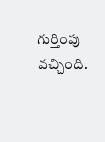గుర్తింపు వచ్చింది.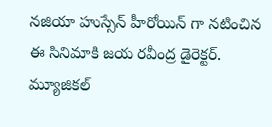నజియా హుస్సేన్ హీరోయిన్ గా నటించిన ఈ సినిమాకి జయ రవీంద్ర డైరెక్టర్. మ్యూజికల్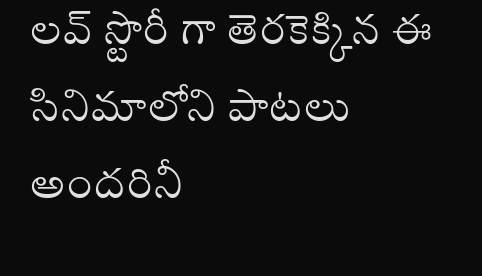లవ్ స్టొరీ గా తెరకెక్కిన ఈ సినిమాలోని పాటలు అందరినీ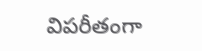విపరీతంగా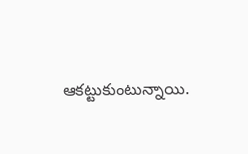ఆకట్టుకుంటున్నాయి.